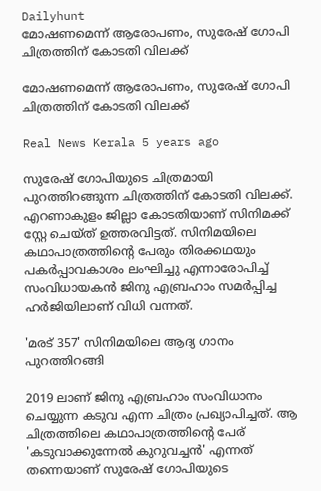Dailyhunt
മോഷണമെന്ന് ആരോപണം, സുരേഷ് ഗോപി ചിത്രത്തിന് കോടതി വിലക്ക്

മോഷണമെന്ന് ആരോപണം, സുരേഷ് ഗോപി ചിത്രത്തിന് കോടതി വിലക്ക്

Real News Kerala 5 years ago

സുരേഷ് ഗോപിയുടെ ചിത്രമായി പുറത്തിറങ്ങുന്ന ചിത്രത്തിന് കോടതി വിലക്ക്. എറണാകുളം ജില്ലാ കോടതിയാണ് സിനിമക്ക് സ്റ്റേ ചെയ്ത് ഉത്തരവിട്ടത്. സിനിമയിലെ കഥാപാത്രത്തിന്‍റെ പേരും തിരക്കഥയും പകര്‍പ്പാവകാശം ലംഘിച്ചു എന്നാരോപിച്ച്‌ സംവിധായകന്‍ ജിനു എബ്രഹാം സമര്‍പ്പിച്ച ഹര്‍ജിയിലാണ് വിധി വന്നത്.

'മരട് 357' സിനിമയിലെ ആദ്യ ഗാനം പുറത്തിറങ്ങി

2019 ലാണ് ജിനു എബ്രഹാം സംവിധാനം ചെയ്യുന്ന കടുവ എന്ന ചിത്രം പ്രഖ്യാപിച്ചത്. ആ ചിത്രത്തിലെ കഥാപാത്രത്തിന്‍റെ പേര് 'കടുവാക്കുന്നേല്‍ കുറുവച്ചന്‍' എന്നത് തന്നെയാണ് സുരേഷ് ഗോപിയുടെ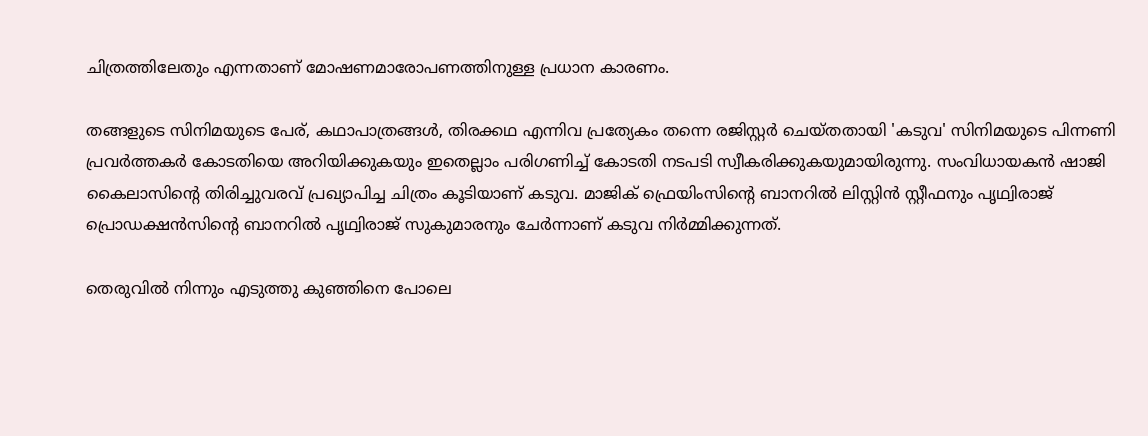ചിത്രത്തിലേതും എന്നതാണ് മോഷണമാരോപണത്തിനുള്ള പ്രധാന കാരണം.

തങ്ങളുടെ സിനിമയുടെ പേര്, കഥാപാത്രങ്ങള്‍, തിരക്കഥ എന്നിവ പ്രത്യേകം തന്നെ രജിസ്റ്റര്‍ ചെയ്തതായി 'കടുവ' സിനിമയുടെ പിന്നണി പ്രവര്‍ത്തകര്‍ കോടതിയെ അറിയിക്കുകയും ഇതെല്ലാം പരിഗണിച്ച്‌ കോടതി നടപടി സ്വീകരിക്കുകയുമായിരുന്നു. സംവിധായകന്‍ ഷാജി കൈലാസിന്‍റെ തിരിച്ചുവരവ് പ്രഖ്യാപിച്ച ചിത്രം കൂടിയാണ് കടുവ. മാജിക് ഫ്രെയിംസിന്‍റെ ബാനറില്‍ ലിസ്റ്റിന്‍ സ്റ്റീഫനും പൃഥ്വിരാജ് പ്രൊഡക്ഷന്‍സിന്‍റെ ബാനറില്‍ പൃഥ്വിരാജ് സുകുമാരനും ചേര്‍ന്നാണ് കടുവ നിര്‍മ്മിക്കുന്നത്.

തെരുവില്‍ നിന്നും എടുത്തു കുഞ്ഞിനെ പോലെ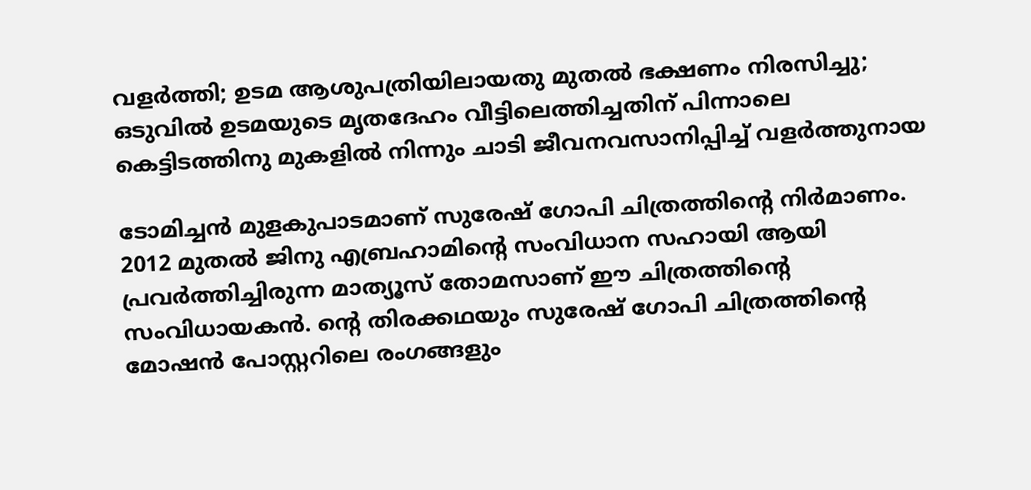വളര്‍ത്തി; ഉടമ ആശുപത്രിയിലായതു മുതല്‍ ഭക്ഷണം നിരസിച്ചു; ഒടുവില്‍ ഉടമയുടെ മൃതദേഹം വീട്ടിലെത്തിച്ചതിന് പിന്നാലെ കെട്ടിടത്തിനു മുകളില്‍ നിന്നും ചാടി ജീവനവസാനിപ്പിച്ച്‌ വളര്‍ത്തുനായ

ടോമിച്ചന്‍ മുളകുപാടമാണ് സുരേഷ് ഗോപി ചിത്രത്തിന്‍റെ നിര്‍മാണം. 2012 മുതല്‍ ജിനു എബ്രഹാമിന്‍റെ സംവിധാന സഹായി ആയി പ്രവര്‍ത്തിച്ചിരുന്ന മാത്യൂസ് തോമസാണ് ഈ ചിത്രത്തിന്‍റെ സംവിധായകന്‍. ന്‍റെ തിരക്കഥയും സുരേഷ് ഗോപി ചിത്രത്തിന്‍റെ മോഷന്‍ പോസ്റ്ററിലെ രംഗങ്ങളും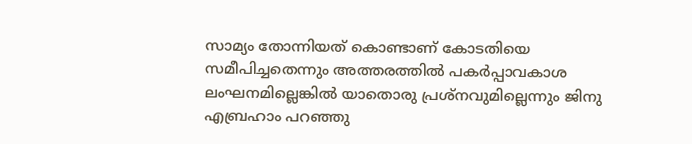സാമ്യം തോന്നിയത് കൊണ്ടാണ് കോടതിയെ സമീപിച്ചതെന്നും അത്തരത്തില്‍ പകര്‍പ്പാവകാശ ലംഘനമില്ലെങ്കില്‍ യാതൊരു പ്രശ്നവുമില്ലെന്നും ജിനു എബ്രഹാം പറഞ്ഞു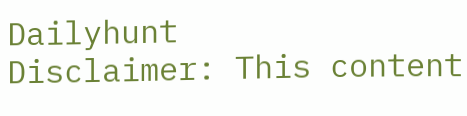Dailyhunt
Disclaimer: This content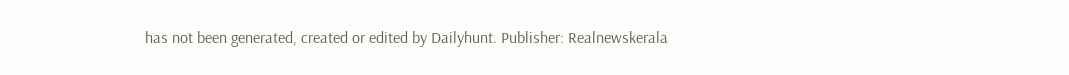has not been generated, created or edited by Dailyhunt. Publisher: Realnewskerala